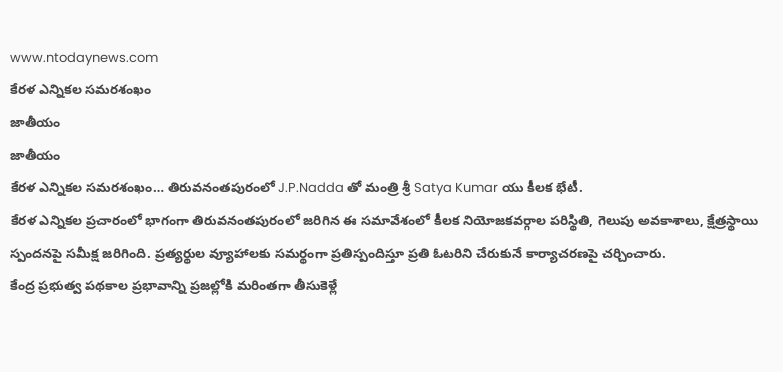www.ntodaynews.com
కేరళ ఎన్నికల సమరశంఖం
జాతీయం
జాతీయం
కేరళ ఎన్నికల సమరశంఖం… తిరువనంతపురంలో J.P.Nadda తో మంత్రి శ్రీ Satya Kumar యు కీలక భేటీ.
కేరళ ఎన్నికల ప్రచారంలో భాగంగా తిరువనంతపురంలో జరిగిన ఈ సమావేశంలో కీలక నియోజకవర్గాల పరిస్థితి, గెలుపు అవకాశాలు, క్షేత్రస్థాయి స్పందనపై సమీక్ష జరిగింది. ప్రత్యర్థుల వ్యూహాలకు సమర్థంగా ప్రతిస్పందిస్తూ ప్రతి ఓటరిని చేరుకునే కార్యాచరణపై చర్చించారు.
కేంద్ర ప్రభుత్వ పథకాల ప్రభావాన్ని ప్రజల్లోకి మరింతగా తీసుకెళ్లే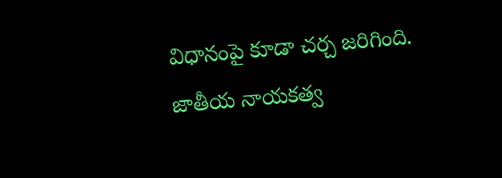విధానంపై కూడా చర్చ జరిగింది. జాతీయ నాయకత్వ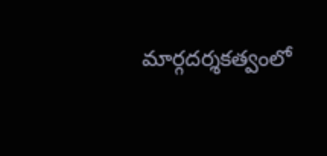మార్గదర్శకత్వంలో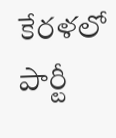కేరళలో పార్టీ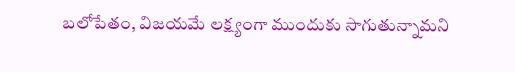బలోపేతం, విజయమే లక్ష్యంగా ముందుకు సాగుతున్నామని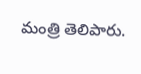మంత్రి తెలిపారు.